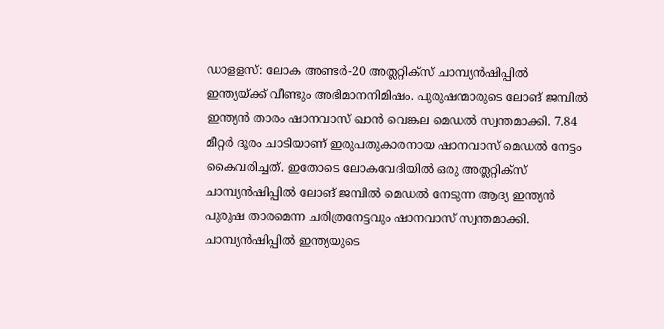ഡാളളസ്: ലോക അണ്ടർ-20 അത്ലറ്റിക്സ് ചാമ്പ്യൻഷിപ്പിൽ ഇന്ത്യയ്ക്ക് വീണ്ടും അഭിമാനനിമിഷം. പുരുഷന്മാരുടെ ലോങ് ജമ്പിൽ ഇന്ത്യൻ താരം ഷാനവാസ് ഖാൻ വെങ്കല മെഡൽ സ്വന്തമാക്കി. 7.84 മീറ്റർ ദൂരം ചാടിയാണ് ഇരുപതുകാരനായ ഷാനവാസ് മെഡൽ നേട്ടം കൈവരിച്ചത്. ഇതോടെ ലോകവേദിയിൽ ഒരു അത്ലറ്റിക്സ് ചാമ്പ്യൻഷിപ്പിൽ ലോങ് ജമ്പിൽ മെഡൽ നേടുന്ന ആദ്യ ഇന്ത്യൻ പുരുഷ താരമെന്ന ചരിത്രനേട്ടവും ഷാനവാസ് സ്വന്തമാക്കി. ചാമ്പ്യൻഷിപ്പിൽ ഇന്ത്യയുടെ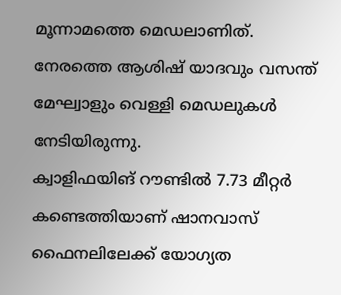മൂന്നാമത്തെ മെഡലാണിത്. നേരത്തെ ആശിഷ് യാദവും വസന്ത് മേഘ്വാളും വെള്ളി മെഡലുകൾ നേടിയിരുന്നു.
ക്വാളിഫയിങ് റൗണ്ടിൽ 7.73 മീറ്റർ കണ്ടെത്തിയാണ് ഷാനവാസ് ഫൈനലിലേക്ക് യോഗ്യത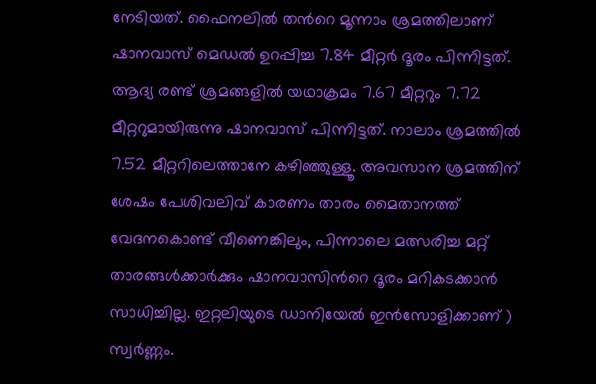നേടിയത്. ഫൈനലിൽ തൻറെ മൂന്നാം ശ്രമത്തിലാണ് ഷാനവാസ് മെഡൽ ഉറപ്പിച്ച 7.84 മീറ്റർ ദൂരം പിന്നിട്ടത്. ആദ്യ രണ്ട് ശ്രമങ്ങളിൽ യഥാക്രമം 7.67 മീറ്ററും 7.72 മീറ്ററുമായിരുന്നു ഷാനവാസ് പിന്നിട്ടത്. നാലാം ശ്രമത്തിൽ 7.52 മീറ്ററിലെത്താനേ കഴിഞ്ഞുള്ളൂ. അവസാന ശ്രമത്തിന് ശേഷം പേശിവലിവ് കാരണം താരം മൈതാനത്ത് വേദനകൊണ്ട് വീണെങ്കിലും, പിന്നാലെ മത്സരിച്ച മറ്റ് താരങ്ങൾക്കാർക്കും ഷാനവാസിൻറെ ദൂരം മറികടക്കാൻ സാധിച്ചില്ല. ഇറ്റലിയുടെ ഡാനിയേൽ ഇൻസോളിക്കാണ് ) സ്വർണ്ണം.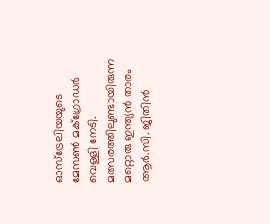ഓസ്ട്രേലിയയുടെ മേസൺ മക്ഗ്രോഡർ വെള്ളി നേടി. മത്സരത്തിലുണ്ടായിരുന്ന മറ്റൊരു ഇന്ത്യൻ താരം ആർ.സി. ജിതിൻ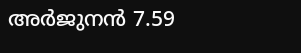അർജുനൻ 7.59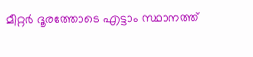മീറ്റർ ദൂരത്തോടെ എട്ടാം സ്ഥാനത്ത്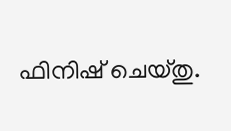ഫിനിഷ് ചെയ്തു.